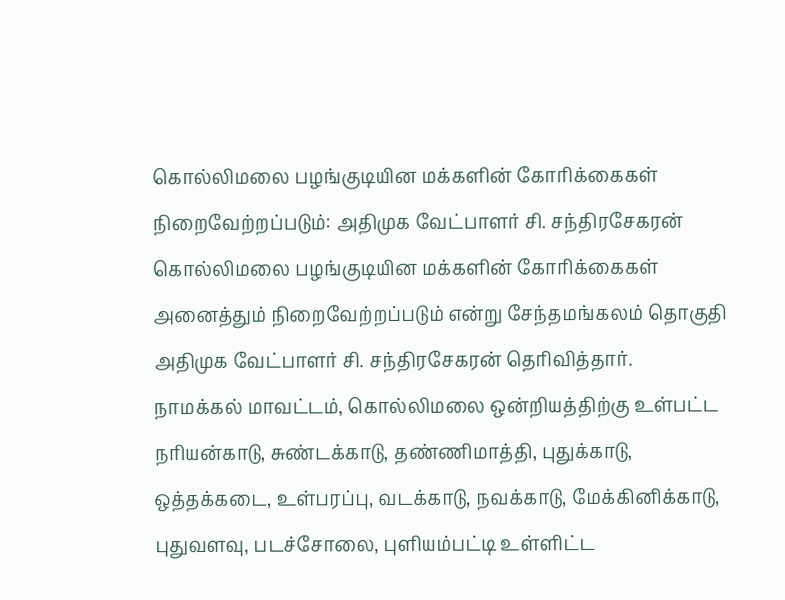கொல்லிமலை பழங்குடியின மக்களின் கோரிக்கைகள் நிறைவேற்றப்படும்: அதிமுக வேட்பாளர் சி. சந்திரசேகரன்
கொல்லிமலை பழங்குடியின மக்களின் கோரிக்கைகள் அனைத்தும் நிறைவேற்றப்படும் என்று சேந்தமங்கலம் தொகுதி அதிமுக வேட்பாளர் சி. சந்திரசேகரன் தெரிவித்தார்.
நாமக்கல் மாவட்டம், கொல்லிமலை ஒன்றியத்திற்கு உள்பட்ட நரியன்காடு, சுண்டக்காடு, தண்ணிமாத்தி, புதுக்காடு, ஒத்தக்கடை, உள்பரப்பு, வடக்காடு, நவக்காடு, மேக்கினிக்காடு, புதுவளவு, படச்சோலை, புளியம்பட்டி உள்ளிட்ட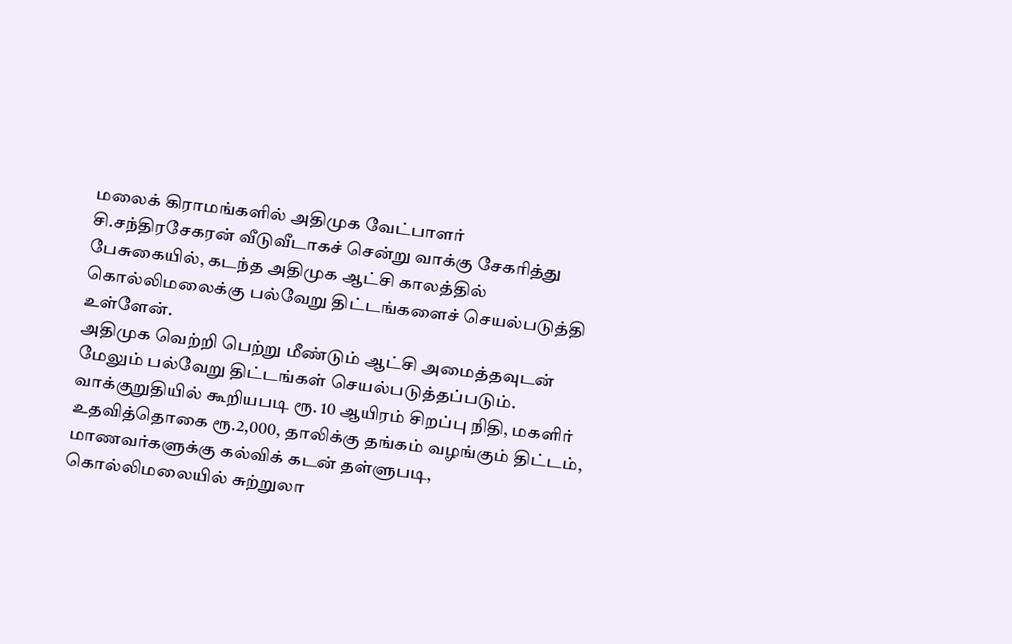மலைக் கிராமங்களில் அதிமுக வேட்பாளர் சி.சந்திரசேகரன் வீடுவீடாகச் சென்று வாக்கு சேகரித்து பேசுகையில், கடந்த அதிமுக ஆட்சி காலத்தில் கொல்லிமலைக்கு பல்வேறு திட்டங்களைச் செயல்படுத்தி உள்ளேன்.
அதிமுக வெற்றி பெற்று மீண்டும் ஆட்சி அமைத்தவுடன் மேலும் பல்வேறு திட்டங்கள் செயல்படுத்தப்படும். வாக்குறுதியில் கூறியபடி ரூ. 10 ஆயிரம் சிறப்பு நிதி, மகளிர் உதவித்தொகை ரூ.2,000, தாலிக்கு தங்கம் வழங்கும் திட்டம், மாணவர்களுக்கு கல்விக் கடன் தள்ளுபடி, கொல்லிமலையில் சுற்றுலா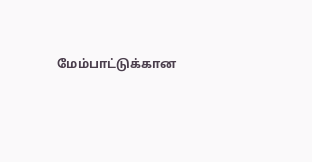மேம்பாட்டுக்கான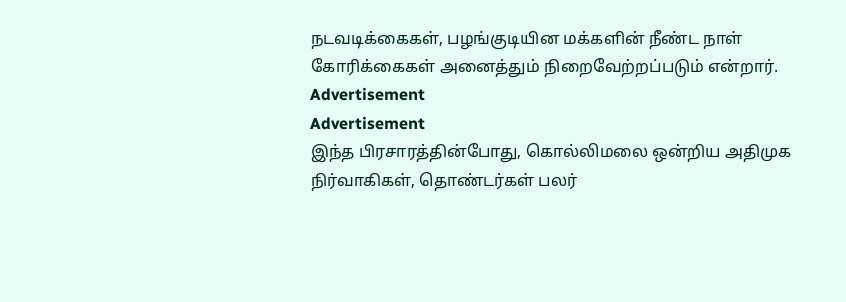நடவடிக்கைகள், பழங்குடியின மக்களின் நீண்ட நாள் கோரிக்கைகள் அனைத்தும் நிறைவேற்றப்படும் என்றார்.
Advertisement
Advertisement
இந்த பிரசாரத்தின்போது, கொல்லிமலை ஒன்றிய அதிமுக நிர்வாகிகள், தொண்டர்கள் பலர்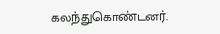கலந்துகொண்டனர்.